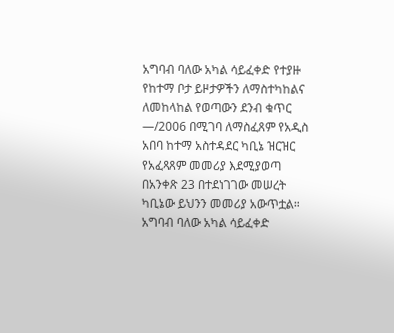አግባብ ባለው አካል ሳይፈቀድ የተያዙ የከተማ ቦታ ይዞታዎችን ለማስተካከልና ለመከላከል የወጣውን ደንብ ቁጥር —/2006 በሚገባ ለማስፈጸም የአዲስ አበባ ከተማ አስተዳደር ካቢኔ ዝርዝር የአፈጻጸም መመሪያ እደሚያወጣ በአንቀጽ 23 በተደነገገው መሠረት ካቢኔው ይህንን መመሪያ አውጥቷል።
አግባብ ባለው አካል ሳይፈቀድ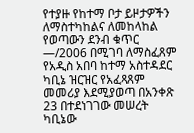የተያዙ የከተማ ቦታ ይዞታዎችን ለማስተካከልና ለመከላከል የወጣውን ደንብ ቁጥር —/2006 በሚገባ ለማስፈጸም የአዲስ አበባ ከተማ አስተዳደር ካቢኔ ዝርዝር የአፈጻጸም መመሪያ እደሚያወጣ በአንቀጽ 23 በተደነገገው መሠረት ካቢኔው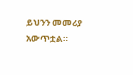ይህንን መመሪያ አውጥቷል።